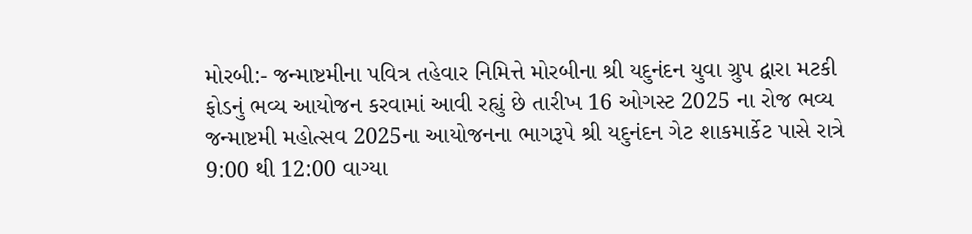મોરબી:- જન્માષ્ટમીના પવિત્ર તહેવાર નિમિત્તે મોરબીના શ્રી યદુનંદન યુવા ગ્રુપ દ્વારા મટકી ફોડનું ભવ્ય આયોજન કરવામાં આવી રહ્યું છે તારીખ 16 ઓગસ્ટ 2025 ના રોજ ભવ્ય જન્માષ્ટમી મહોત્સવ 2025ના આયોજનના ભાગરૂપે શ્રી યદુનંદન ગેટ શાકમાર્કેટ પાસે રાત્રે 9:00 થી 12:00 વાગ્યા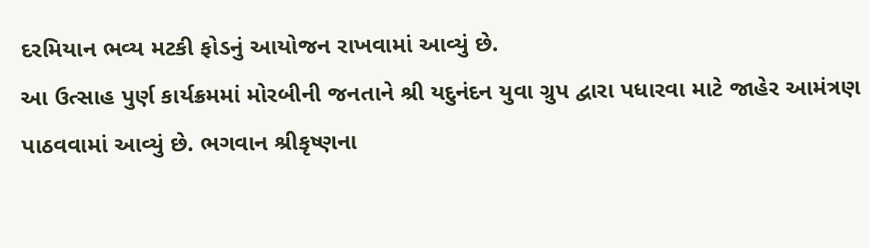દરમિયાન ભવ્ય મટકી ફોડનું આયોજન રાખવામાં આવ્યું છે.
આ ઉત્સાહ પુર્ણ કાર્યક્રમમાં મોરબીની જનતાને શ્રી યદુનંદન યુવા ગ્રુપ દ્વારા પધારવા માટે જાહેર આમંત્રણ પાઠવવામાં આવ્યું છે. ભગવાન શ્રીકૃષ્ણના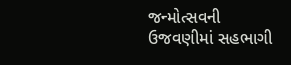જન્મોત્સવની ઉજવણીમાં સહભાગી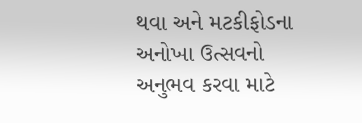થવા અને મટકીફોડના અનોખા ઉત્સવનો અનુભવ કરવા માટે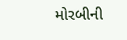મોરબીની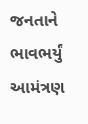જનતાને ભાવભર્યું આમંત્રણ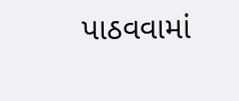પાઠવવામાં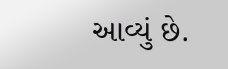આવ્યું છે.